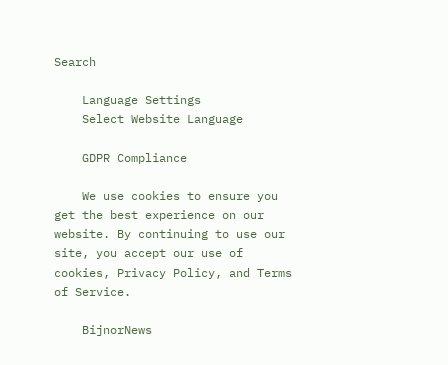Search

    Language Settings
    Select Website Language

    GDPR Compliance

    We use cookies to ensure you get the best experience on our website. By continuing to use our site, you accept our use of cookies, Privacy Policy, and Terms of Service.

    BijnorNews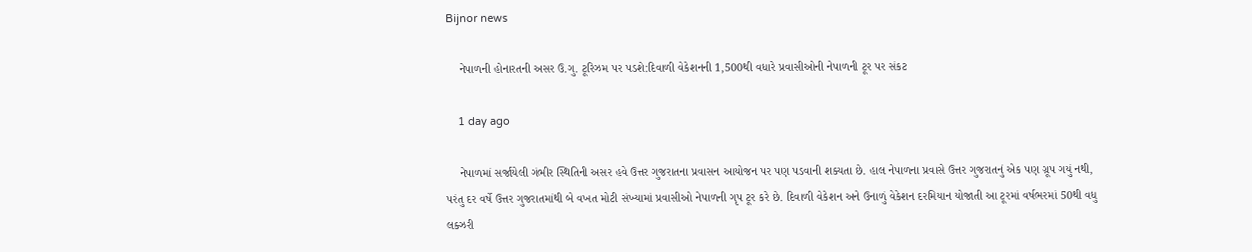Bijnor news

    નેપાળની હોનારતની અસર ઉ.ગુ. ટૂરિઝમ પર પડશે:દિવાળી વેકેશનની 1,500થી વધારે પ્રવાસીઓની નેપાળની ટૂર પર સંકટ

    1 day ago

    નેપાળમાં સર્જાયેલી ગંભીર સ્થિતિની અસર હવે ઉત્તર ગુજરાતના પ્રવાસન આયોજન પર પણ પડવાની શક્યતા છે. હાલ નેપાળના પ્રવાસે ઉત્તર ગુજરાતનું એક પણ ગ્રૂપ ગયું નથી, પરંતુ દર વર્ષે ઉત્તર ગુજરાતમાંથી બે વખત મોટી સંખ્યામાં પ્રવાસીઓ નેપાળની ગૃપ ટૂર કરે છે. દિવાળી વેકેશન અને ઉનાળું વેકેશન દરમિયાન યોજાતી આ ટૂરમાં વર્ષભરમાં 50થી વધુ લક્ઝરી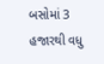બસોમાં 3 હજારથી વધુ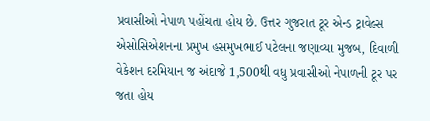પ્રવાસીઓ નેપાળ પહોંચતા હોય છે. ઉત્તર ગુજરાત ટૂર એન્ડ ટ્રાવેલ્સ એસોસિએશનના પ્રમુખ હસમુખભાઈ પટેલના જણાવ્યા મુજબ, દિવાળી વેકેશન દરમિયાન જ અંદાજે 1,500થી વધુ પ્રવાસીઓ નેપાળની ટૂર પર જતા હોય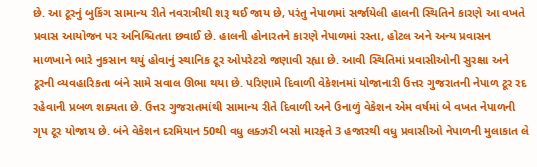છે. આ ટૂરનું બુકિંગ સામાન્ય રીતે નવરાત્રીથી શરૂ થઈ જાય છે, પરંતુ નેપાળમાં સર્જાયેલી હાલની સ્થિતિને કારણે આ વખતે પ્રવાસ આયોજન પર અનિશ્ચિતતા છવાઈ છે. હાલની હોનારતને કારણે નેપાળમાં રસ્તા, હોટલ અને અન્ય પ્રવાસન માળખાને ભારે નુકસાન થયું હોવાનું સ્થાનિક ટૂર ઓપરેટરો જણાવી રહ્યા છે. આવી સ્થિતિમાં પ્રવાસીઓની સુરક્ષા અને ટૂરની વ્યવહારિકતા બંને સામે સવાલ ઊભા થયા છે. પરિણામે દિવાળી વેકેશનમાં યોજાનારી ઉત્તર ગુજરાતની નેપાળ ટૂર રદ રહેવાની પ્રબળ શક્યતા છે. ઉત્તર ગુજરાતમાંથી સામાન્ય રીતે દિવાળી અને ઉનાળું વેકેશન એમ વર્ષમાં બે વખત નેપાળની ગૃપ ટૂર યોજાય છે. બંને વેકેશન દરમિયાન 50થી વધુ લક્ઝરી બસો મારફતે 3 હજારથી વધુ પ્રવાસીઓ નેપાળની મુલાકાત લે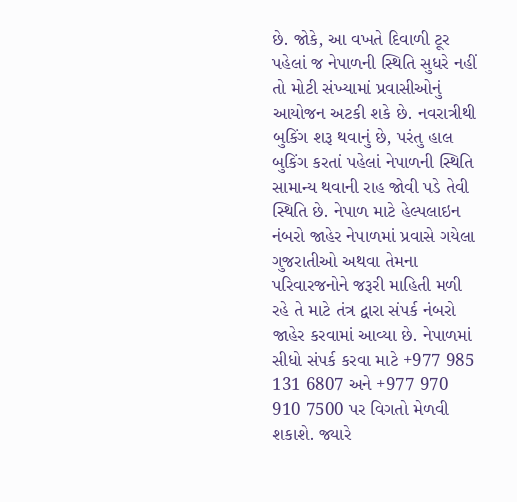છે. જોકે, આ વખતે દિવાળી ટૂર પહેલાં જ નેપાળની સ્થિતિ સુધરે નહીં તો મોટી સંખ્યામાં પ્રવાસીઓનું આયોજન અટકી શકે છે. નવરાત્રીથી બુકિંગ શરૂ થવાનું છે, પરંતુ હાલ બુકિંગ કરતાં પહેલાં નેપાળની સ્થિતિ સામાન્ય થવાની રાહ જોવી પડે તેવી સ્થિતિ છે. નેપાળ માટે હેલ્પલાઇન નંબરો જાહેર નેપાળમાં પ્રવાસે ગયેલા ગુજરાતીઓ અથવા તેમના પરિવારજનોને જરૂરી માહિતી મળી રહે તે માટે તંત્ર દ્વારા સંપર્ક નંબરો જાહેર કરવામાં આવ્યા છે. નેપાળમાં સીધો સંપર્ક કરવા માટે +977 985 131 6807 અને +977 970 910 7500 પર વિગતો મેળવી શકાશે. જ્યારે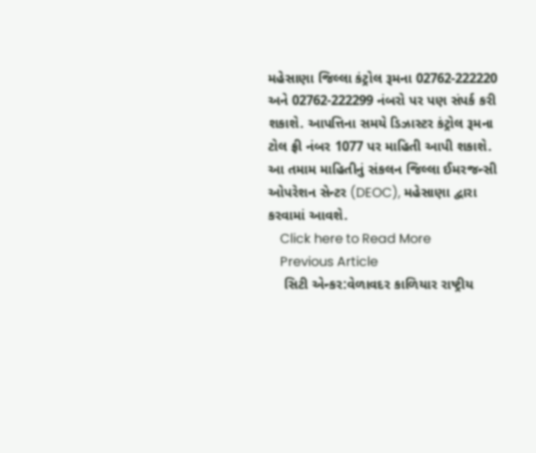મહેસાણા જિલ્લા કંટ્રોલ રૂમના 02762-222220 અને 02762-222299 નંબરો પર પણ સંપર્ક કરી શકાશે. આપત્તિના સમયે ડિઝાસ્ટર કંટ્રોલ રૂમના ટોલ ફ્રી નંબર 1077 પર માહિતી આપી શકાશે. આ તમામ માહિતીનું સંકલન જિલ્લા ઈમરજન્સી ઓપરેશન સેન્ટર (DEOC), મહેસાણા દ્વારા કરવામાં આવશે.
    Click here to Read More
    Previous Article
    સિટી એન્કર:વેળાવદર કાળિયાર રાષ્ટ્રીય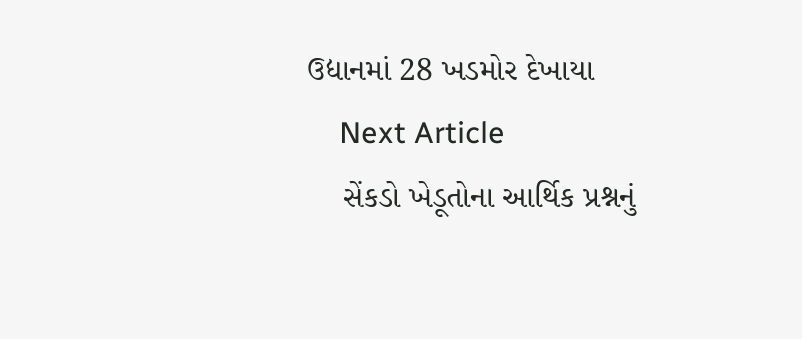ઉદ્યાનમાં 28 ખડમોર દેખાયા
    Next Article
    સેંકડો ખેડૂતોના આર્થિક પ્રશ્નનું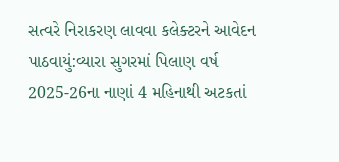સત્વરે નિરાકરણ લાવવા કલેક્ટરને આવેદન પાઠવાયું:વ્યારા સુગરમાં પિલાણ વર્ષ 2025-26ના નાણાં 4 મહિનાથી અટકતાં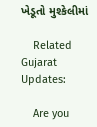ખેડૂતો મુશ્કેલીમાં

    Related Gujarat Updates:

    Are you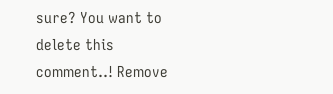sure? You want to delete this comment..! Remove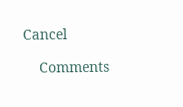Cancel

    Comments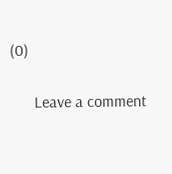(0)

      Leave a comment